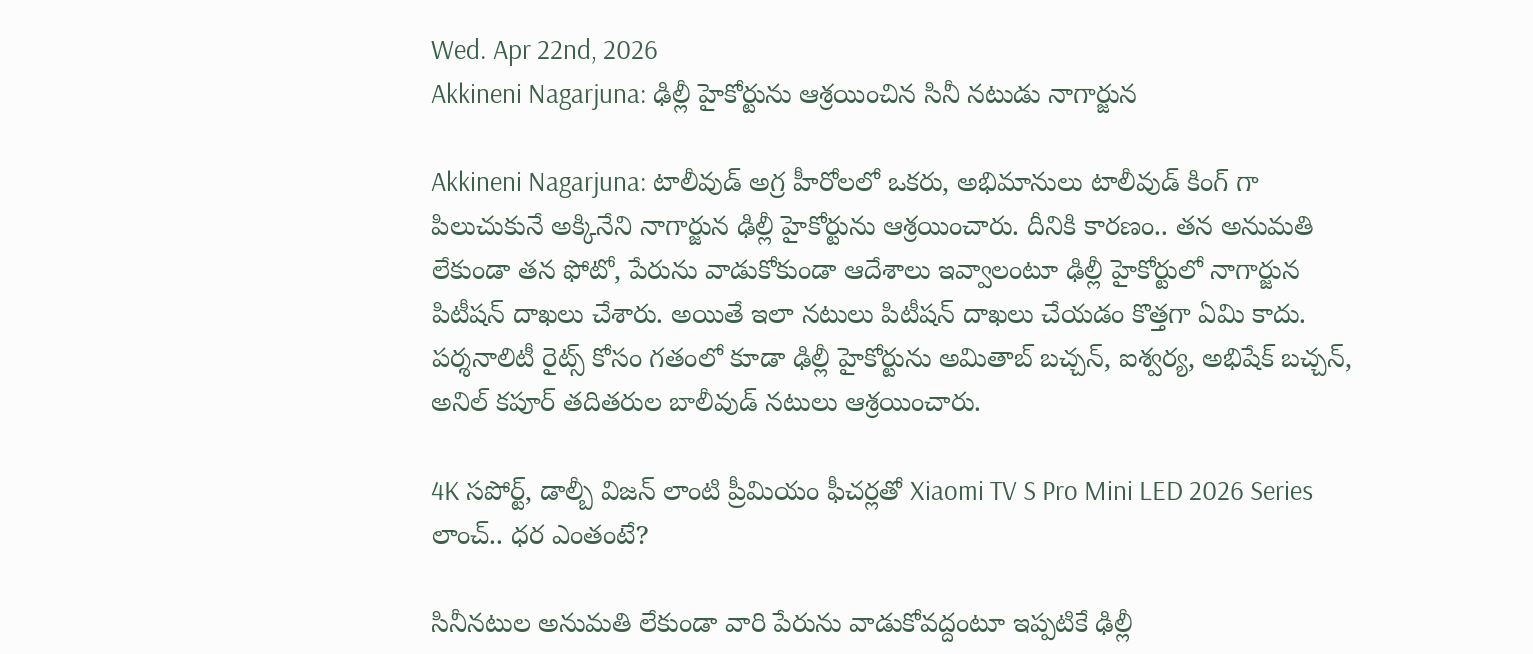Wed. Apr 22nd, 2026
Akkineni Nagarjuna: ఢిల్లీ హైకోర్టును ఆశ్రయించిన సినీ నటుడు నాగార్జున

Akkineni Nagarjuna: టాలీవుడ్ అగ్ర హీరోలలో ఒకరు, అభిమానులు టాలీవుడ్ కింగ్ గా పిలుచుకునే అక్కినేని నాగార్జున ఢిల్లీ హైకోర్టును ఆశ్రయించారు. దీనికి కారణం.. తన అనుమతి లేకుండా తన ఫోటో, పేరును వాడుకోకుండా ఆదేశాలు ఇవ్వాలంటూ ఢిల్లీ హైకోర్టులో నాగార్జున పిటీషన్ దాఖలు చేశారు. అయితే ఇలా నటులు పిటీషన్ దాఖలు చేయడం కొత్తగా ఏమి కాదు. పర్శనాలిటీ రైట్స్ కోసం గతంలో కూడా ఢిల్లీ హైకోర్టును అమితాబ్ బచ్చన్, ఐశ్వర్య, అభిషేక్ బచ్చన్, అనిల్ కపూర్ తదితరుల బాలీవుడ్ నటులు ఆశ్రయించారు.

4K సపోర్ట్, డాల్బీ విజన్ లాంటి ప్రీమియం ఫీచర్లతో Xiaomi TV S Pro Mini LED 2026 Series లాంచ్.. ధర ఎంతంటే?

సినీనటుల అనుమతి లేకుండా వారి పేరును వాడుకోవద్దంటూ ఇప్పటికే ఢిల్లీ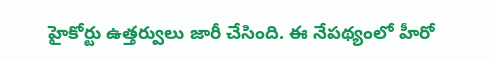హైకోర్టు ఉత్తర్వులు జారీ చేసింది. ఈ నేపథ్యంలో హీరో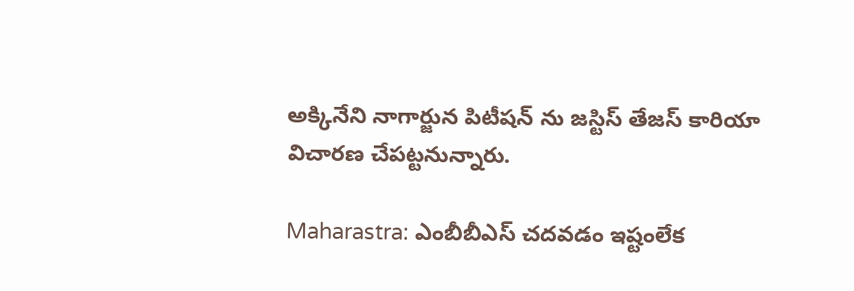అక్కినేని నాగార్జున పిటీషన్ ను జస్టిస్ తేజస్ కారియా విచారణ చేపట్టనున్నారు.

Maharastra: ఎంబీబీఎస్ చదవడం ఇష్టంలేక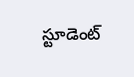స్టూడెంట్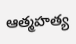ఆత్మహత్య